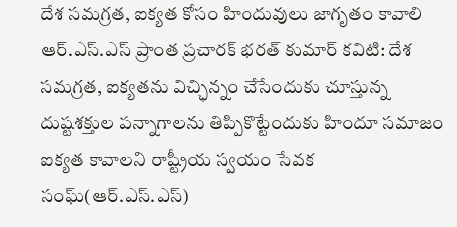దేశ సమగ్రత, ఐక్యత కోసం హిందువులు జాగృతం కావాలి
ఆర్.ఎస్.ఎస్ ప్రాంత ప్రచారక్ భరత్ కుమార్ కవిటి: దేశ సమగ్రత, ఐక్యతను విచ్ఛిన్నం చేసేందుకు చూస్తున్న దుష్టశక్తుల పన్నాగాలను తిప్పికొట్టేందుకు హిందూ సమాజం ఐక్యత కావాలని రాష్ట్రీయ స్వయం సేవక సంఘ్(ఆర్.ఎస్.ఎస్)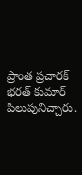ప్రాంత ప్రచారక్ భరత్ కుమార్ పిలుపునిచ్చారు.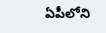ఏపీలోని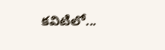కవిటిలో...